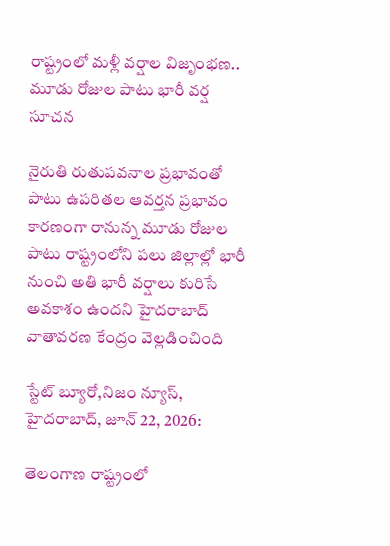రాష్ట్రంలో మళ్లీ వర్షాల విజృంభణ.. మూడు రోజుల పాటు భారీ వర్ష సూచన

నైరుతి రుతుపవనాల ప్రభావంతో పాటు ఉపరితల ఆవర్తన ప్రభావం కారణంగా రానున్న మూడు రోజుల పాటు రాష్ట్రంలోని పలు జిల్లాల్లో భారీ నుంచి అతి భారీ వర్షాలు కురిసే అవకాశం ఉందని హైదరాబాద్ వాతావరణ కేంద్రం వెల్లడించింది

స్టేట్ బ్యూరో,నిజం న్యూస్, హైదరాబాద్, జూన్ 22, 2026:

తెలంగాణ రాష్ట్రంలో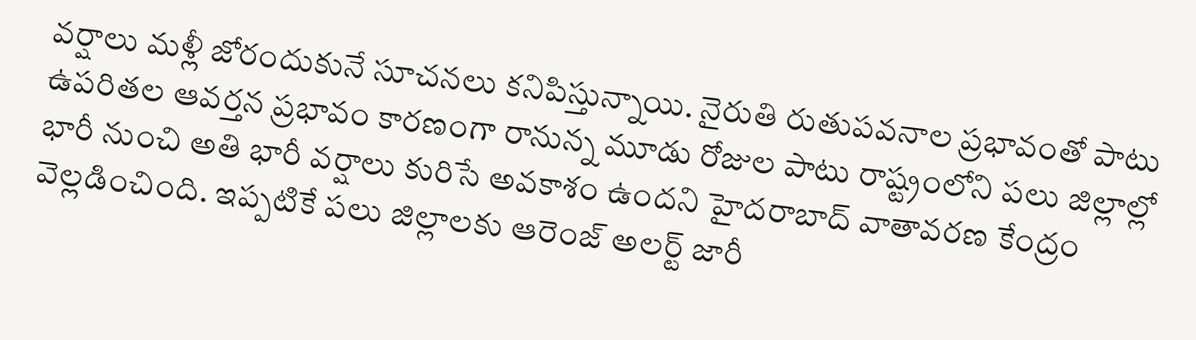వర్షాలు మళ్లీ జోరందుకునే సూచనలు కనిపిస్తున్నాయి. నైరుతి రుతుపవనాల ప్రభావంతో పాటు ఉపరితల ఆవర్తన ప్రభావం కారణంగా రానున్న మూడు రోజుల పాటు రాష్ట్రంలోని పలు జిల్లాల్లో భారీ నుంచి అతి భారీ వర్షాలు కురిసే అవకాశం ఉందని హైదరాబాద్ వాతావరణ కేంద్రం వెల్లడించింది. ఇప్పటికే పలు జిల్లాలకు ఆరెంజ్ అలర్ట్ జారీ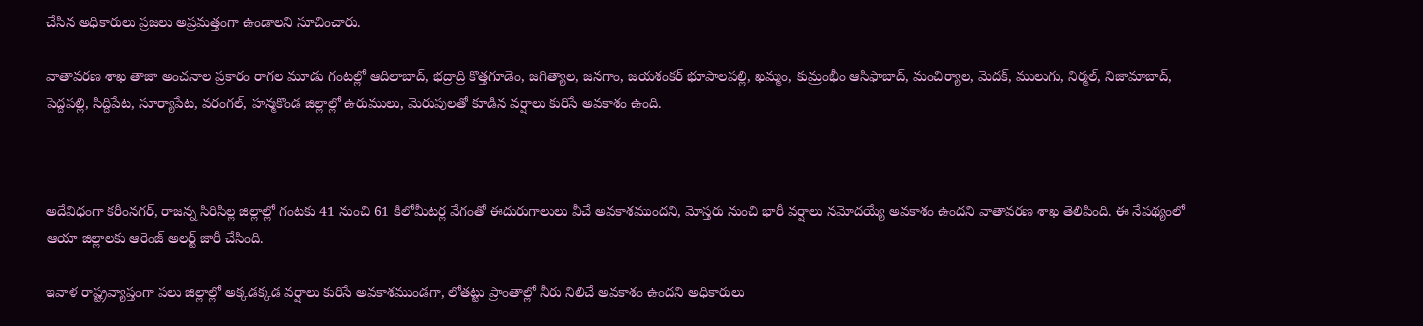చేసిన అధికారులు ప్రజలు అప్రమత్తంగా ఉండాలని సూచించారు.

వాతావరణ శాఖ తాజా అంచనాల ప్రకారం రాగల మూడు గంటల్లో ఆదిలాబాద్, భద్రాద్రి కొత్తగూడెం, జగిత్యాల, జనగాం, జయశంకర్ భూపాలపల్లి, ఖమ్మం, కుమ్రంభీం ఆసిఫాబాద్, మంచిర్యాల, మెదక్, ములుగు, నిర్మల్, నిజామాబాద్, పెద్దపల్లి, సిద్దిపేట, సూర్యాపేట, వరంగల్, హన్మకొండ జిల్లాల్లో ఉరుములు, మెరుపులతో కూడిన వర్షాలు కురిసే అవకాశం ఉంది.



అదేవిధంగా కరీంనగర్, రాజన్న సిరిసిల్ల జిల్లాల్లో గంటకు 41 నుంచి 61 కిలోమీటర్ల వేగంతో ఈదురుగాలులు వీచే అవకాశముందని, మోస్తరు నుంచి భారీ వర్షాలు నమోదయ్యే అవకాశం ఉందని వాతావరణ శాఖ తెలిపింది. ఈ నేపథ్యంలో ఆయా జిల్లాలకు ఆరెంజ్ అలర్ట్ జారీ చేసింది.

ఇవాళ రాష్ట్రవ్యాప్తంగా పలు జిల్లాల్లో అక్కడక్కడ వర్షాలు కురిసే అవకాశముండగా, లోతట్టు ప్రాంతాల్లో నీరు నిలిచే అవకాశం ఉందని అధికారులు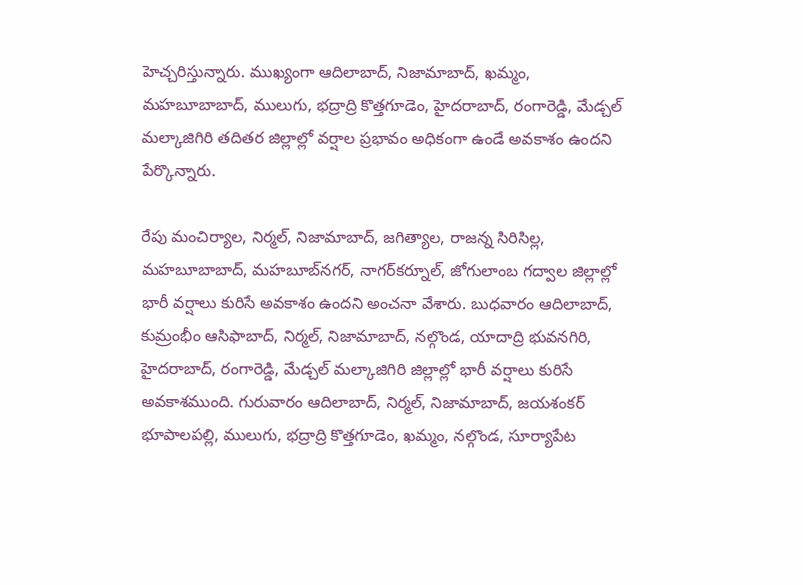హెచ్చరిస్తున్నారు. ముఖ్యంగా ఆదిలాబాద్, నిజామాబాద్, ఖమ్మం, మహబూబాబాద్, ములుగు, భద్రాద్రి కొత్తగూడెం, హైదరాబాద్, రంగారెడ్డి, మేడ్చల్ మల్కాజిగిరి తదితర జిల్లాల్లో వర్షాల ప్రభావం అధికంగా ఉండే అవకాశం ఉందని పేర్కొన్నారు.

రేపు మంచిర్యాల, నిర్మల్, నిజామాబాద్, జగిత్యాల, రాజన్న సిరిసిల్ల, మహబూబాబాద్, మహబూబ్‌నగర్, నాగర్‌కర్నూల్, జోగులాంబ గద్వాల జిల్లాల్లో భారీ వర్షాలు కురిసే అవకాశం ఉందని అంచనా వేశారు. బుధవారం ఆదిలాబాద్, కుమ్రంభీం ఆసిఫాబాద్, నిర్మల్, నిజామాబాద్, నల్గొండ, యాదాద్రి భువనగిరి, హైదరాబాద్, రంగారెడ్డి, మేడ్చల్ మల్కాజిగిరి జిల్లాల్లో భారీ వర్షాలు కురిసే అవకాశముంది. గురువారం ఆదిలాబాద్, నిర్మల్, నిజామాబాద్, జయశంకర్ భూపాలపల్లి, ములుగు, భద్రాద్రి కొత్తగూడెం, ఖమ్మం, నల్గొండ, సూర్యాపేట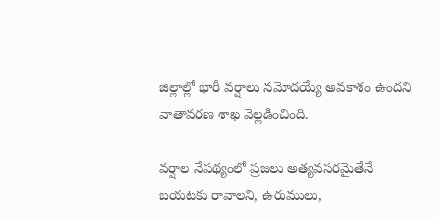జిల్లాల్లో భారీ వర్షాలు నమోదయ్యే అవకాశం ఉందని వాతావరణ శాఖ వెల్లడించింది.

వర్షాల నేపథ్యంలో ప్రజలు అత్యవసరమైతేనే బయటకు రావాలని, ఉరుములు,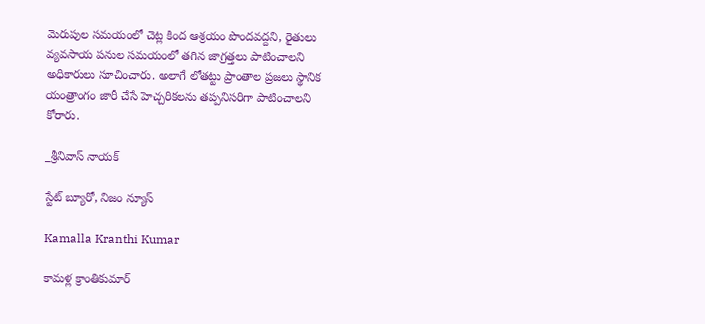మెరుపుల సమయంలో చెట్ల కింద ఆశ్రయం పొందవద్దని, రైతులు వ్యవసాయ పనుల సమయంలో తగిన జాగ్రత్తలు పాటించాలని అధికారులు సూచించారు. అలాగే లోతట్టు ప్రాంతాల ప్రజలు స్థానిక యంత్రాంగం జారీ చేసే హెచ్చరికలను తప్పనిసరిగా పాటించాలని కోరారు.

_శ్రీనివాస్ నాయక్

స్టేట్ బ్యూరో, నిజం న్యూస్

Kamalla Kranthi Kumar

కామళ్ల క్రాంతికుమార్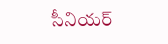సీనియర్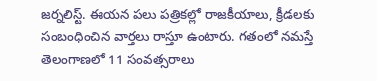జర్నలిస్ట్. ఈయన పలు పత్రికల్లో రాజకీయాలు, క్రీడలకు సంబంధించిన వార్తలు రాస్తూ ఉంటారు. గతంలో నమస్తే తెలంగాణలో 11 సంవత్సరాలు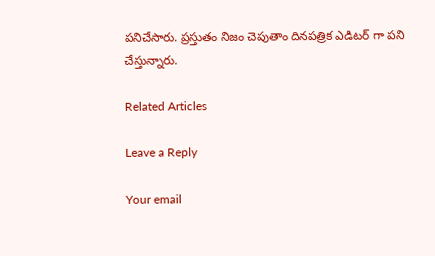పనిచేసారు. ప్రస్తుతం నిజం చెపుతాం దినపత్రిక ఎడిటర్ గా పని చేస్తున్నారు.

Related Articles

Leave a Reply

Your email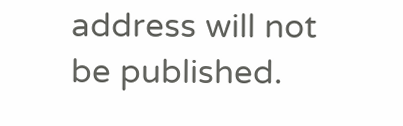address will not be published.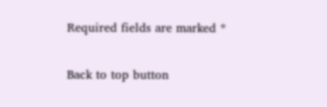Required fields are marked *

Back to top button